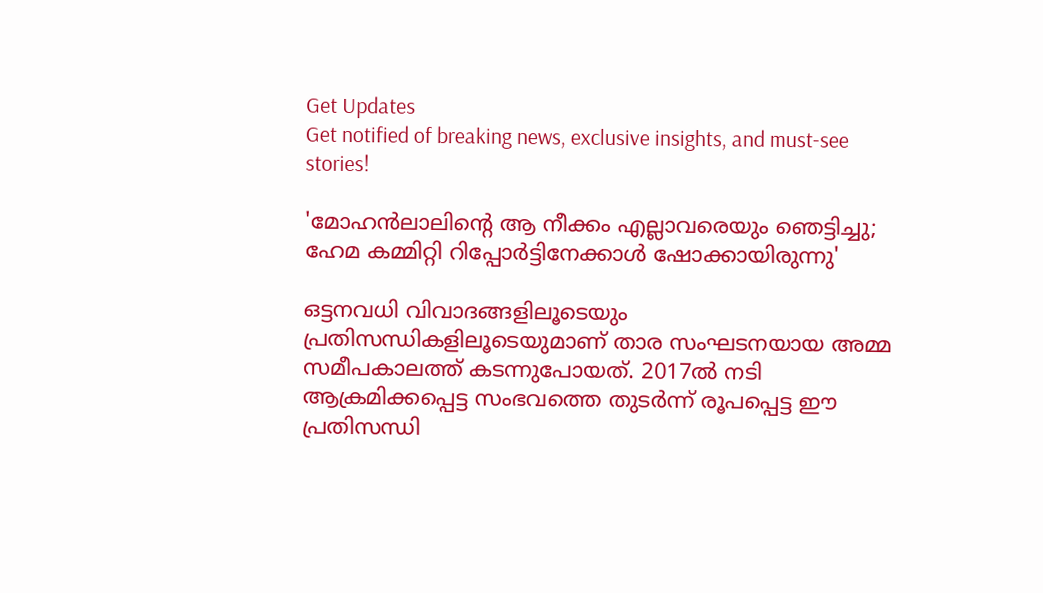Get Updates
Get notified of breaking news, exclusive insights, and must-see stories!

'മോഹന്‍ലാലിന്റെ ആ നീക്കം എല്ലാവരെയും ഞെട്ടിച്ചു; ഹേമ കമ്മിറ്റി റിപ്പോര്‍ട്ടിനേക്കാള്‍ ഷോക്കായിരുന്നു'

ഒട്ടനവധി വിവാദങ്ങളിലൂടെയും പ്രതിസന്ധികളിലൂടെയുമാണ് താര സംഘടനയായ അമ്മ സമീപകാലത്ത് കടന്നുപോയത്. 2017ല്‍ നടി ആക്രമിക്കപ്പെട്ട സംഭവത്തെ തുടര്‍ന്ന് രൂപപ്പെട്ട ഈ പ്രതിസന്ധി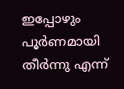ഇപ്പോഴും പൂര്‍ണമായി തീര്‍ന്നു എന്ന്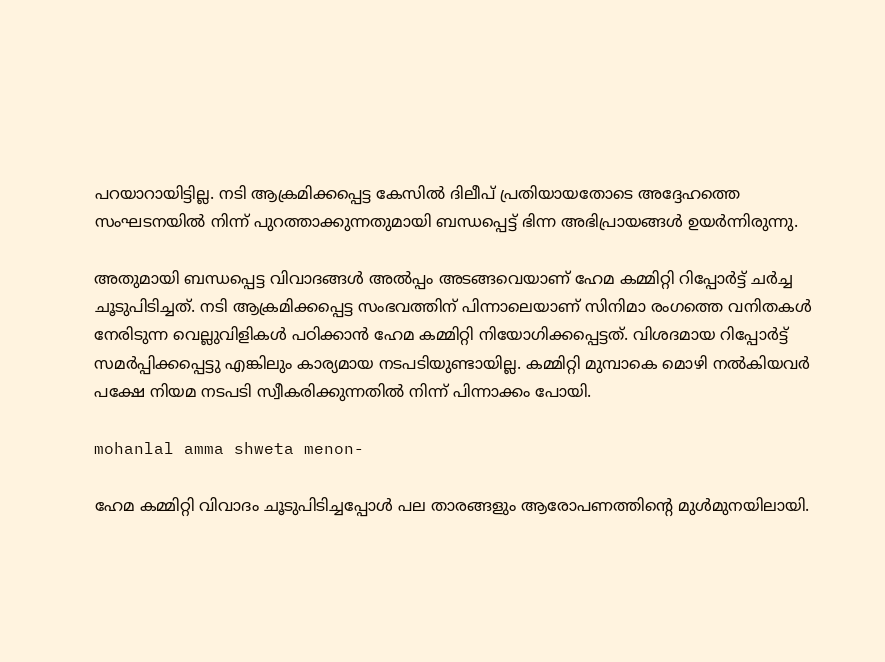പറയാറായിട്ടില്ല. നടി ആക്രമിക്കപ്പെട്ട കേസില്‍ ദിലീപ് പ്രതിയായതോടെ അദ്ദേഹത്തെ സംഘടനയില്‍ നിന്ന് പുറത്താക്കുന്നതുമായി ബന്ധപ്പെട്ട് ഭിന്ന അഭിപ്രായങ്ങള്‍ ഉയര്‍ന്നിരുന്നു.

അതുമായി ബന്ധപ്പെട്ട വിവാദങ്ങള്‍ അല്‍പ്പം അടങ്ങവെയാണ് ഹേമ കമ്മിറ്റി റിപ്പോര്‍ട്ട് ചര്‍ച്ച ചൂടുപിടിച്ചത്. നടി ആക്രമിക്കപ്പെട്ട സംഭവത്തിന് പിന്നാലെയാണ് സിനിമാ രംഗത്തെ വനിതകള്‍ നേരിടുന്ന വെല്ലുവിളികള്‍ പഠിക്കാന്‍ ഹേമ കമ്മിറ്റി നിയോഗിക്കപ്പെട്ടത്. വിശദമായ റിപ്പോര്‍ട്ട് സമര്‍പ്പിക്കപ്പെട്ടു എങ്കിലും കാര്യമായ നടപടിയുണ്ടായില്ല. കമ്മിറ്റി മുമ്പാകെ മൊഴി നല്‍കിയവര്‍ പക്ഷേ നിയമ നടപടി സ്വീകരിക്കുന്നതില്‍ നിന്ന് പിന്നാക്കം പോയി.

mohanlal amma shweta menon-

ഹേമ കമ്മിറ്റി വിവാദം ചൂടുപിടിച്ചപ്പോള്‍ പല താരങ്ങളും ആരോപണത്തിന്റെ മുള്‍മുനയിലായി.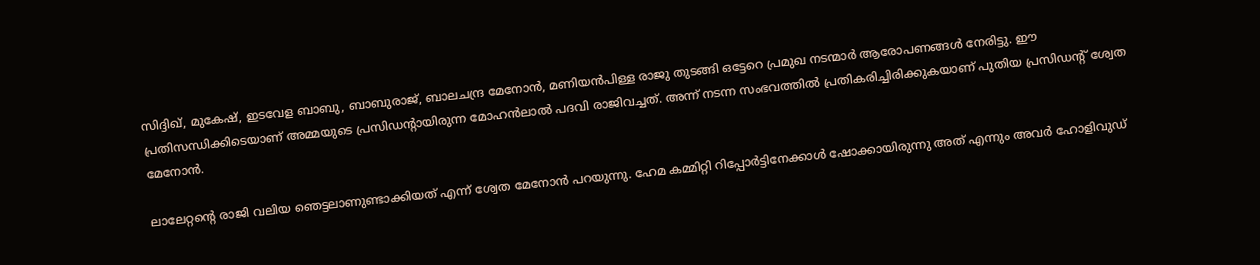സിദ്ദിഖ്, മുകേഷ്, ഇടവേള ബാബു, ബാബുരാജ്, ബാലചന്ദ്ര മേനോന്‍, മണിയന്‍പിള്ള രാജു തുടങ്ങി ഒട്ടേറെ പ്രമുഖ നടന്മാര്‍ ആരോപണങ്ങള്‍ നേരിട്ടു. ഈ പ്രതിസന്ധിക്കിടെയാണ് അമ്മയുടെ പ്രസിഡന്റായിരുന്ന മോഹന്‍ലാല്‍ പദവി രാജിവച്ചത്. അന്ന് നടന്ന സംഭവത്തില്‍ പ്രതികരിച്ചിരിക്കുകയാണ് പുതിയ പ്രസിഡന്റ് ശ്വേത മേനോന്‍.

ലാലേറ്റന്റെ രാജി വലിയ ഞെട്ടലാണുണ്ടാക്കിയത് എന്ന് ശ്വേത മേനോന്‍ പറയുന്നു. ഹേമ കമ്മിറ്റി റിപ്പോര്‍ട്ടിനേക്കാള്‍ ഷോക്കായിരുന്നു അത് എന്നും അവര്‍ ഹോളിവുഡ്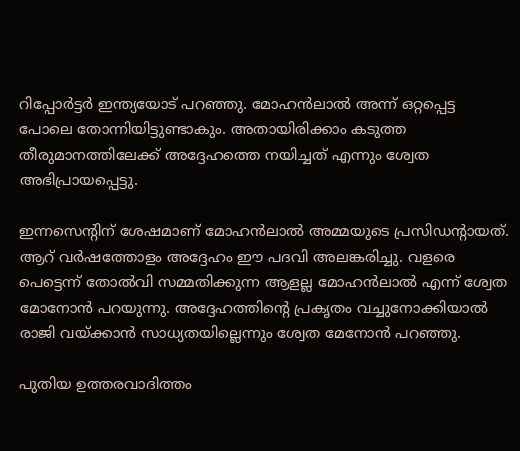റിപ്പോര്‍ട്ടര്‍ ഇന്ത്യയോട് പറഞ്ഞു. മോഹന്‍ലാല്‍ അന്ന് ഒറ്റപ്പെട്ട പോലെ തോന്നിയിട്ടുണ്ടാകും. അതായിരിക്കാം കടുത്ത തീരുമാനത്തിലേക്ക് അദ്ദേഹത്തെ നയിച്ചത് എന്നും ശ്വേത അഭിപ്രായപ്പെട്ടു.

ഇന്നസെന്റിന് ശേഷമാണ് മോഹന്‍ലാല്‍ അമ്മയുടെ പ്രസിഡന്റായത്. ആറ് വര്‍ഷത്തോളം അദ്ദേഹം ഈ പദവി അലങ്കരിച്ചു. വളരെ പെട്ടെന്ന് തോല്‍വി സമ്മതിക്കുന്ന ആളല്ല മോഹന്‍ലാല്‍ എന്ന് ശ്വേത മോനോന്‍ പറയുന്നു. അദ്ദേഹത്തിന്റെ പ്രകൃതം വച്ചുനോക്കിയാല്‍ രാജി വയ്ക്കാന്‍ സാധ്യതയില്ലെന്നും ശ്വേത മേനോന്‍ പറഞ്ഞു.

പുതിയ ഉത്തരവാദിത്തം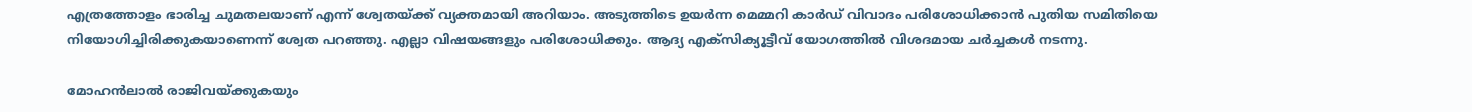എത്രത്തോളം ഭാരിച്ച ചുമതലയാണ് എന്ന് ശ്വേതയ്ക്ക് വ്യക്തമായി അറിയാം. അടുത്തിടെ ഉയര്‍ന്ന മെമ്മറി കാര്‍ഡ് വിവാദം പരിശോധിക്കാന്‍ പുതിയ സമിതിയെ നിയോഗിച്ചിരിക്കുകയാണെന്ന് ശ്വേത പറഞ്ഞു. എല്ലാ വിഷയങ്ങളും പരിശോധിക്കും. ആദ്യ എക്‌സിക്യൂട്ടീവ് യോഗത്തില്‍ വിശദമായ ചര്‍ച്ചകള്‍ നടന്നു.

മോഹന്‍ലാല്‍ രാജിവയ്ക്കുകയും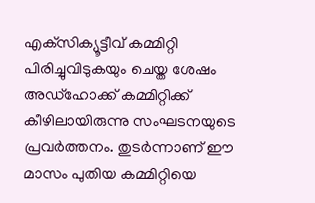എക്‌സിക്യൂട്ടീവ് കമ്മിറ്റി പിരിച്ചുവിടുകയും ചെയ്ത ശേഷം അഡ്‌ഹോക്ക് കമ്മിറ്റിക്ക് കീഴിലായിരുന്നു സംഘടനയുടെ പ്രവര്‍ത്തനം. തുടര്‍ന്നാണ് ഈ മാസം പുതിയ കമ്മിറ്റിയെ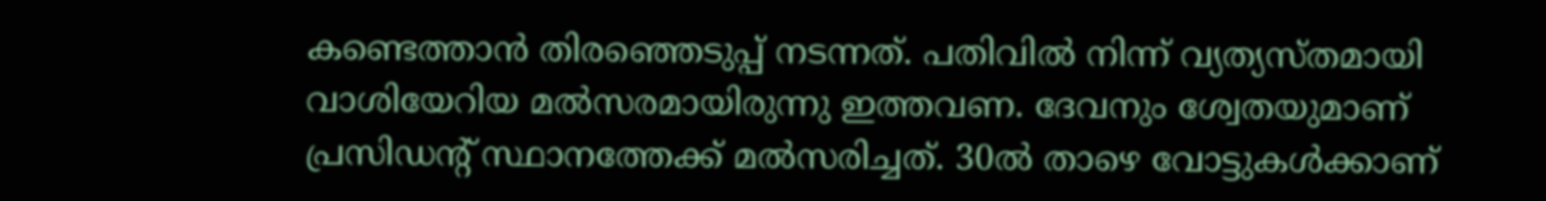കണ്ടെത്താന്‍ തിരഞ്ഞെടുപ്പ് നടന്നത്. പതിവില്‍ നിന്ന് വ്യത്യസ്തമായി വാശിയേറിയ മല്‍സരമായിരുന്നു ഇത്തവണ. ദേവനും ശ്വേതയുമാണ് പ്രസിഡന്റ് സ്ഥാനത്തേക്ക് മല്‍സരിച്ചത്. 30ല്‍ താഴെ വോട്ടുകള്‍ക്കാണ്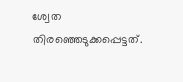ശ്വേത തിരഞ്ഞെടുക്കപ്പെട്ടത്.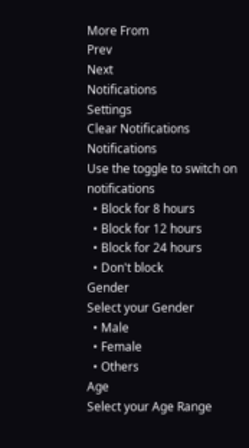More From
Prev
Next
Notifications
Settings
Clear Notifications
Notifications
Use the toggle to switch on notifications
  • Block for 8 hours
  • Block for 12 hours
  • Block for 24 hours
  • Don't block
Gender
Select your Gender
  • Male
  • Female
  • Others
Age
Select your Age Range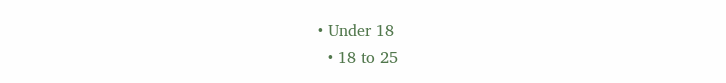• Under 18
  • 18 to 25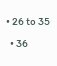• 26 to 35
  • 36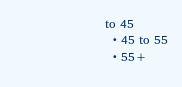to 45
  • 45 to 55
  • 55+